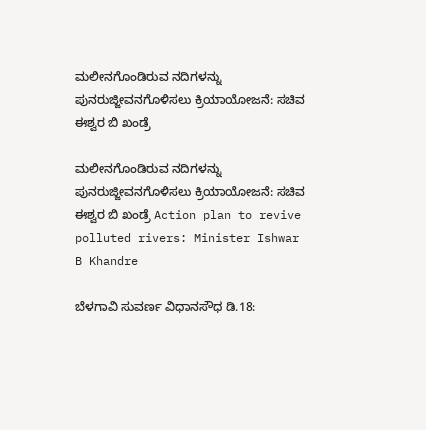ಮಲೀನಗೊಂಡಿರುವ ನದಿಗಳನ್ನು ಪುನರುಜ್ಜೀವನಗೊಳಿಸಲು ಕ್ರಿಯಾಯೋಜನೆ: ಸಚಿವ ಈಶ್ವರ ಬಿ ಖಂಡ್ರೆ

ಮಲೀನಗೊಂಡಿರುವ ನದಿಗಳನ್ನು ಪುನರುಜ್ಜೀವನಗೊಳಿಸಲು ಕ್ರಿಯಾಯೋಜನೆ: ಸಚಿವ ಈಶ್ವರ ಬಿ ಖಂಡ್ರೆ Action plan to revive polluted rivers: Minister Ishwar B Khandre

ಬೆಳಗಾವಿ ಸುವರ್ಣ ವಿಧಾನಸೌಧ ಡಿ.18: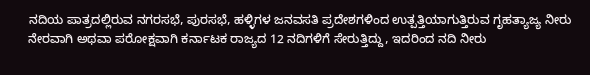ನದಿಯ ಪಾತ್ರದಲ್ಲಿರುವ ನಗರಸಭೆ, ಪುರಸಭೆ, ಹಳ್ಳಿಗಳ ಜನವಸತಿ ಪ್ರದೇಶಗಳಿಂದ ಉತ್ಪತ್ತಿಯಾಗುತ್ತಿರುವ ಗೃಹತ್ಯಾಜ್ಯ ನೀರು ನೇರವಾಗಿ ಅಥವಾ ಪರೋಕ್ಷವಾಗಿ ಕರ್ನಾಟಕ ರಾಜ್ಯದ 12 ನದಿಗಳಿಗೆ ಸೇರುತ್ತಿದ್ದು, ಇದರಿಂದ ನದಿ ನೀರು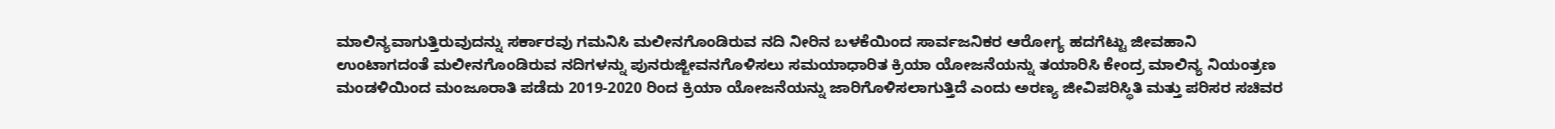ಮಾಲಿನ್ಯವಾಗುತ್ತಿರುವುದನ್ನು ಸರ್ಕಾರವು ಗಮನಿಸಿ ಮಲೀನಗೊಂಡಿರುವ ನದಿ ನೀರಿನ ಬಳಕೆಯಿಂದ ಸಾರ್ವಜನಿಕರ ಆರೋಗ್ಯ ಹದಗೆಟ್ಟು ಜೀವಹಾನಿ ಉಂಟಾಗದಂತೆ ಮಲೀನಗೊಂಡಿರುವ ನದಿಗಳನ್ನು ಪುನರುಜ್ಜೀವನಗೊಳಿಸಲು ಸಮಯಾಧಾರಿತ ಕ್ರಿಯಾ ಯೋಜನೆಯನ್ನು ತಯಾರಿಸಿ ಕೇಂದ್ರ ಮಾಲಿನ್ಯ ನಿಯಂತ್ರಣ ಮಂಡಳಿಯಿಂದ ಮಂಜೂರಾತಿ ಪಡೆದು 2019-2020 ರಿಂದ ಕ್ರಿಯಾ ಯೋಜನೆಯನ್ನು ಜಾರಿಗೊಳಿಸಲಾಗುತ್ತಿದೆ ಎಂದು ಅರಣ್ಯ ಜೀವಿಪರಿಸ್ಥಿತಿ ಮತ್ತು ಪರಿಸರ ಸಚಿವರ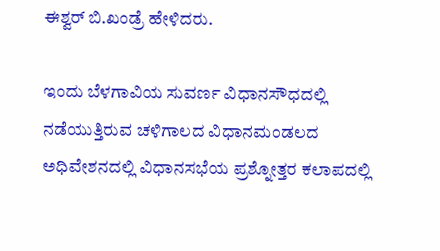ಈಶ್ವರ್ ಬಿ.ಖಂಡ್ರೆ ಹೇಳಿದರು.

ಇಂದು ಬೆಳಗಾವಿಯ ಸುವರ್ಣ ವಿಧಾನಸೌಧದಲ್ಲಿ ನಡೆಯುತ್ತಿರುವ ಚಳಿಗಾಲದ ವಿಧಾನಮಂಡಲದ ಅಧಿವೇಶನದಲ್ಲಿ ವಿಧಾನಸಭೆಯ ಪ್ರಶ್ನೋತ್ತರ ಕಲಾಪದಲ್ಲಿ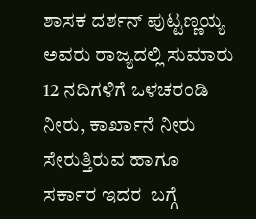ಶಾಸಕ ದರ್ಶನ್ ಪುಟ್ಟಣ್ಣಯ್ಯ ಅವರು ರಾಜ್ಯದಲ್ಲಿ ಸುಮಾರು 12 ನದಿಗಳಿಗೆ ಒಳಚರಂಡಿ ನೀರು, ಕಾರ್ಖಾನೆ ನೀರು ಸೇರುತ್ತಿರುವ ಹಾಗೂ ಸರ್ಕಾರ ಇದರ  ಬಗ್ಗೆ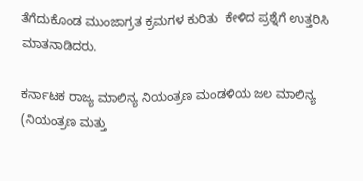ತೆಗೆದುಕೊಂಡ ಮುಂಜಾಗ್ರತ ಕ್ರಮಗಳ ಕುರಿತು  ಕೇಳಿದ ಪ್ರಶ್ನೆಗೆ ಉತ್ತರಿಸಿ ಮಾತನಾಡಿದರು.

ಕರ್ನಾಟಕ ರಾಜ್ಯ ಮಾಲಿನ್ಯ ನಿಯಂತ್ರಣ ಮಂಡಳಿಯ ಜಲ ಮಾಲಿನ್ಯ (ನಿಯಂತ್ರಣ ಮತ್ತು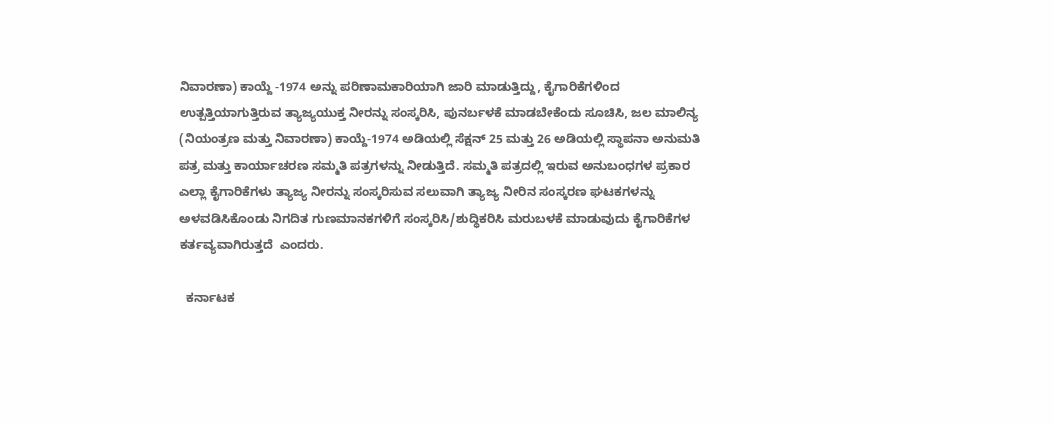ನಿವಾರಣಾ) ಕಾಯ್ದೆ -1974 ಅನ್ನು ಪರಿಣಾಮಕಾರಿಯಾಗಿ ಜಾರಿ ಮಾಡುತ್ತಿದ್ದು, ಕೈಗಾರಿಕೆಗಳಿಂದ ಉತ್ಪತ್ತಿಯಾಗುತ್ತಿರುವ ತ್ಯಾಜ್ಯಯುಕ್ತ ನೀರನ್ನು ಸಂಸ್ಕರಿಸಿ, ಪುನರ್ಬಳಕೆ ಮಾಡಬೇಕೆಂದು ಸೂಚಿಸಿ, ಜಲ ಮಾಲಿನ್ಯ (ನಿಯಂತ್ರಣ ಮತ್ತು ನಿವಾರಣಾ) ಕಾಯ್ದೆ-1974 ಅಡಿಯಲ್ಲಿ ಸೆಕ್ಷನ್ 25 ಮತ್ತು 26 ಅಡಿಯಲ್ಲಿ ಸ್ಥಾಪನಾ ಅನುಮತಿ ಪತ್ರ ಮತ್ತು ಕಾರ್ಯಾಚರಣ ಸಮ್ಮತಿ ಪತ್ರಗಳನ್ನು ನೀಡುತ್ತಿದೆ. ಸಮ್ಮತಿ ಪತ್ರದಲ್ಲಿ ಇರುವ ಅನುಬಂಧಗಳ ಪ್ರಕಾರ ಎಲ್ಲಾ ಕೈಗಾರಿಕೆಗಳು ತ್ಯಾಜ್ಯ ನೀರನ್ನು ಸಂಸ್ಕರಿಸುವ ಸಲುವಾಗಿ ತ್ಯಾಜ್ಯ ನೀರಿನ ಸಂಸ್ಕರಣ ಘಟಕಗಳನ್ನು ಅಳವಡಿಸಿಕೊಂಡು ನಿಗದಿತ ಗುಣಮಾನಕಗಳಿಗೆ ಸಂಸ್ಕರಿಸಿ/ಶುದ್ಧಿಕರಿಸಿ ಮರುಬಳಕೆ ಮಾಡುವುದು ಕೈಗಾರಿಕೆಗಳ ಕರ್ತವ್ಯವಾಗಿರುತ್ತದೆ  ಎಂದರು.

  ಕರ್ನಾಟಕ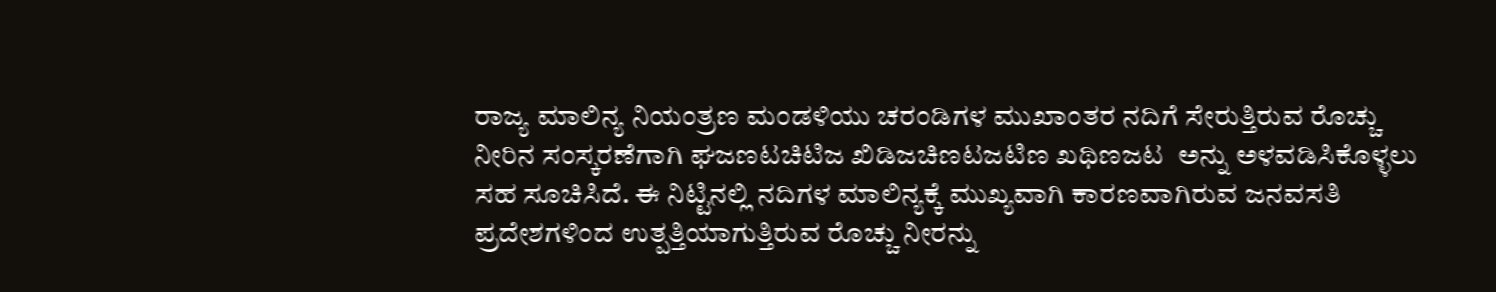ರಾಜ್ಯ ಮಾಲಿನ್ಯ ನಿಯಂತ್ರಣ ಮಂಡಳಿಯು ಚರಂಡಿಗಳ ಮುಖಾಂತರ ನದಿಗೆ ಸೇರುತ್ತಿರುವ ರೊಚ್ಚು ನೀರಿನ ಸಂಸ್ಕರಣೆಗಾಗಿ ಘಜಣಟಚಿಟಿಜ ಖಿಡಿಜಚಿಣಟಜಟಿಣ ಖಥಿಣಜಟ  ಅನ್ನು ಅಳವಡಿಸಿಕೊಳ್ಳಲು ಸಹ ಸೂಚಿಸಿದೆ. ಈ ನಿಟ್ಟಿನಲ್ಲಿ ನದಿಗಳ ಮಾಲಿನ್ಯಕ್ಕೆ ಮುಖ್ಯವಾಗಿ ಕಾರಣವಾಗಿರುವ ಜನವಸತಿ ಪ್ರದೇಶಗಳಿಂದ ಉತ್ಪತ್ತಿಯಾಗುತ್ತಿರುವ ರೊಚ್ಚು ನೀರನ್ನು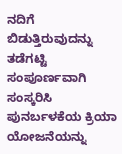ನದಿಗೆ ಬಿಡುತ್ತಿರುವುದನ್ನು ತಡೆಗಟ್ಟಿ ಸಂಪೂರ್ಣವಾಗಿ ಸಂಸ್ಕರಿಸಿ ಪುನರ್ಬಳಕೆಯ ಕ್ರಿಯಾ ಯೋಜನೆಯನ್ನು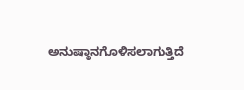ಅನುಷ್ಠಾನಗೊಳಿಸಲಾಗುತ್ತಿದೆ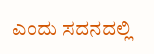ಎಂದು ಸದನದಲ್ಲಿ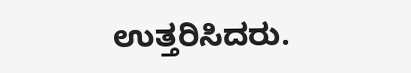ಉತ್ತರಿಸಿದರು.